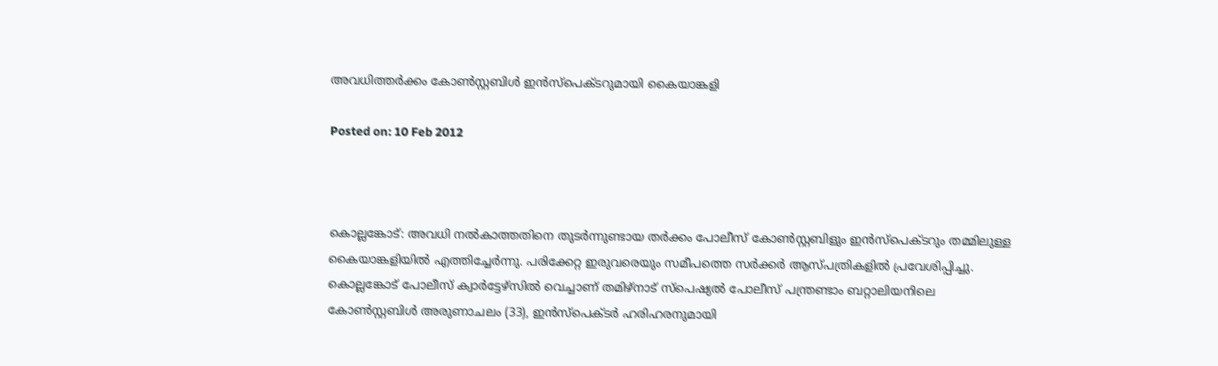അവധിത്തര്‍ക്കം കോണ്‍സ്റ്റബിള്‍ ഇന്‍സ്‌പെക്ടറുമായി കൈയാങ്കളി

Posted on: 10 Feb 2012



കൊല്ലങ്കോട്: അവധി നല്‍കാത്തതിനെ തുടര്‍ന്നുണ്ടായ തര്‍ക്കം പോലീസ് കോണ്‍സ്റ്റബിളും ഇന്‍സ്‌പെക്ടറും തമ്മിലുള്ള കൈയാങ്കളിയില്‍ എത്തിച്ചേര്‍ന്നു. പരിക്കേറ്റ ഇരുവരെയും സമീപത്തെ സര്‍ക്കര്‍ ആസ്പത്രികളില്‍ പ്രവേശിപ്പിച്ചു. കൊല്ലങ്കോട് പോലീസ് ക്വാര്‍ട്ടേഴ്‌സില്‍ വെച്ചാണ് തമിഴ്‌നാട് സ്‌പെഷ്യല്‍ പോലീസ് പന്ത്രണ്ടാം ബറ്റാലിയനിലെ കോണ്‍സ്റ്റബിള്‍ അരുണാചലം (33), ഇന്‍സ്‌പെക്ടര്‍ ഹരിഹരനുമായി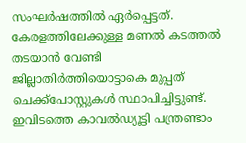സംഘര്‍ഷത്തില്‍ ഏര്‍പ്പെട്ടത്. കേരളത്തിലേക്കുള്ള മണല്‍ കടത്തല്‍ തടയാന്‍ വേണ്ടി ജില്ലാതിര്‍ത്തിയൊട്ടാകെ മുപ്പത് ചെക്ക്‌പോസ്റ്റുകള്‍ സ്ഥാപിച്ചിട്ടുണ്ട്. ഇവിടത്തെ കാവല്‍ഡ്യൂട്ടി പന്ത്രണ്ടാം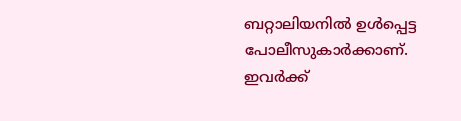ബറ്റാലിയനില്‍ ഉള്‍പ്പെട്ട പോലീസുകാര്‍ക്കാണ്. ഇവര്‍ക്ക്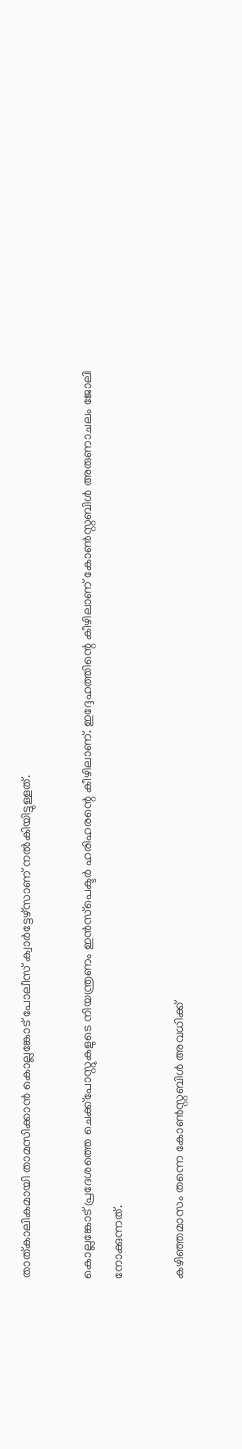താത്കാലികമായി താമസിക്കാന്‍ കൊല്ലങ്കോട് പോലീസ് ക്വാര്‍ട്ടേഴ്‌സാണ് നല്‍കിയിട്ടുള്ളത്.

കൊല്ലങ്കോട് പ്രദേശത്തെ ചെക്ക്‌പോസ്റ്റുകളുടെ നിയന്ത്രണം ഇന്‍സ്‌പെക്ടര്‍ ഹരിഹരന്റെ കീഴിലാണ്. ഇദ്ദേഹത്തിന്റെ കീഴിലാണ് കോണ്‍സ്റ്റബിള്‍ അരുണാചലം ജോലി നോക്കുന്നത്.

കഴിഞ്ഞമാസം തന്നെ കോണ്‍സ്റ്റബിള്‍ അവധിക്ക്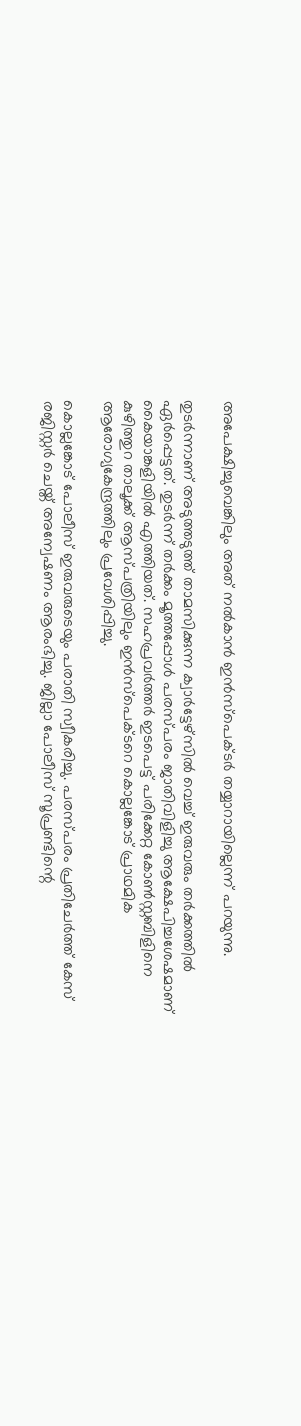അപേക്ഷിച്ചുവെങ്കിലും അത് നല്‍കാന്‍ ഇന്‍സ്‌പെക്ടര്‍ തയ്യാറായില്ലെന്ന് പറയുന്നു.

തുടര്‍ന്നാണ് അടുത്തടുത്ത് താമസിക്കുന്ന ക്വാര്‍ട്ടേഴ്‌സില്‍ വെച്ച് ഇരുവരും തര്‍ക്കത്തില്‍ ഏര്‍പ്പെട്ടത്. തുടര്‍ന്ന് തര്‍ക്കം മൂത്തപ്പോള്‍ പരസ്പരം ജാതിവിളിച്ചു ആക്ഷേപിച്ചശേഷമാണ് കൈയാങ്കളിയില്‍ എത്തിയത്. സഹപ്രവര്‍ത്തര്‍ ഇടപെട്ട് പരിക്കേറ്റ കോണ്‍സ്റ്റബിളിനെ കുഴിത്തുറ താലൂക്ക് ആസ്പത്രിയിലും ഇന്‍സ്‌പെക്ടറെ കൊല്ലങ്കോട് പ്രാഥമിക ആരോഗ്യകേന്ദ്രത്തിലും പ്രവേശിപ്പിച്ചു.

കൊല്ലങ്കോട് പോലീസ് ഇരുവരുടെയും പരാതി സ്വീകരിച്ചു. പരസ്പരം പ്രതിചേര്‍ത്ത് കേസ് രജിസ്റ്റര്‍ ചെയ്ത് അന്വേഷണം ആരംഭിച്ചു. ജില്ലാ പോലീസ് സൂപ്രണ്ടിന്റെ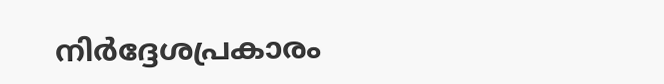നിര്‍ദ്ദേശപ്രകാരം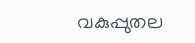വകുപ്പുതല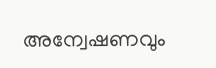അന്വേഷണവും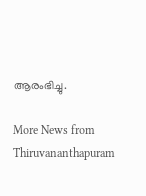ആരംഭിച്ചു.

More News from Thiruvananthapuram